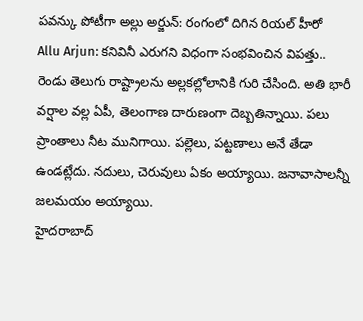పవన్కు పోటీగా అల్లు అర్జున్: రంగంలో దిగిన రియల్ హీరో
Allu Arjun: కనివినీ ఎరుగని విధంగా సంభవించిన విపత్తు.. రెండు తెలుగు రాష్ట్రాలను అల్లకల్లోలానికి గురి చేసింది. అతి భారీ వర్షాల వల్ల ఏపీ, తెలంగాణ దారుణంగా దెబ్బతిన్నాయి. పలు ప్రాంతాలు నీట మునిగాయి. పల్లెలు, పట్టణాలు అనే తేడా ఉండట్లేదు. నదులు, చెరువులు ఏకం అయ్యాయి. జనావాసాలన్నీ జలమయం అయ్యాయి.
హైదరాబాద్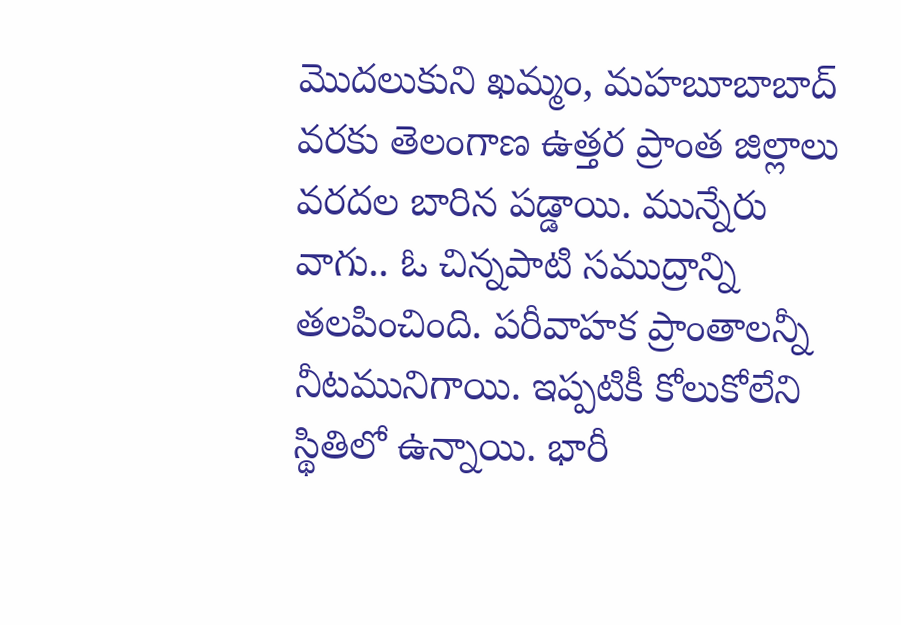మొదలుకుని ఖమ్మం, మహబూబాబాద్ వరకు తెలంగాణ ఉత్తర ప్రాంత జిల్లాలు వరదల బారిన పడ్డాయి. మున్నేరు వాగు.. ఓ చిన్నపాటి సముద్రాన్ని తలపించింది. పరీవాహక ప్రాంతాలన్నీ నీటమునిగాయి. ఇప్పటికీ కోలుకోలేని స్థితిలో ఉన్నాయి. భారీ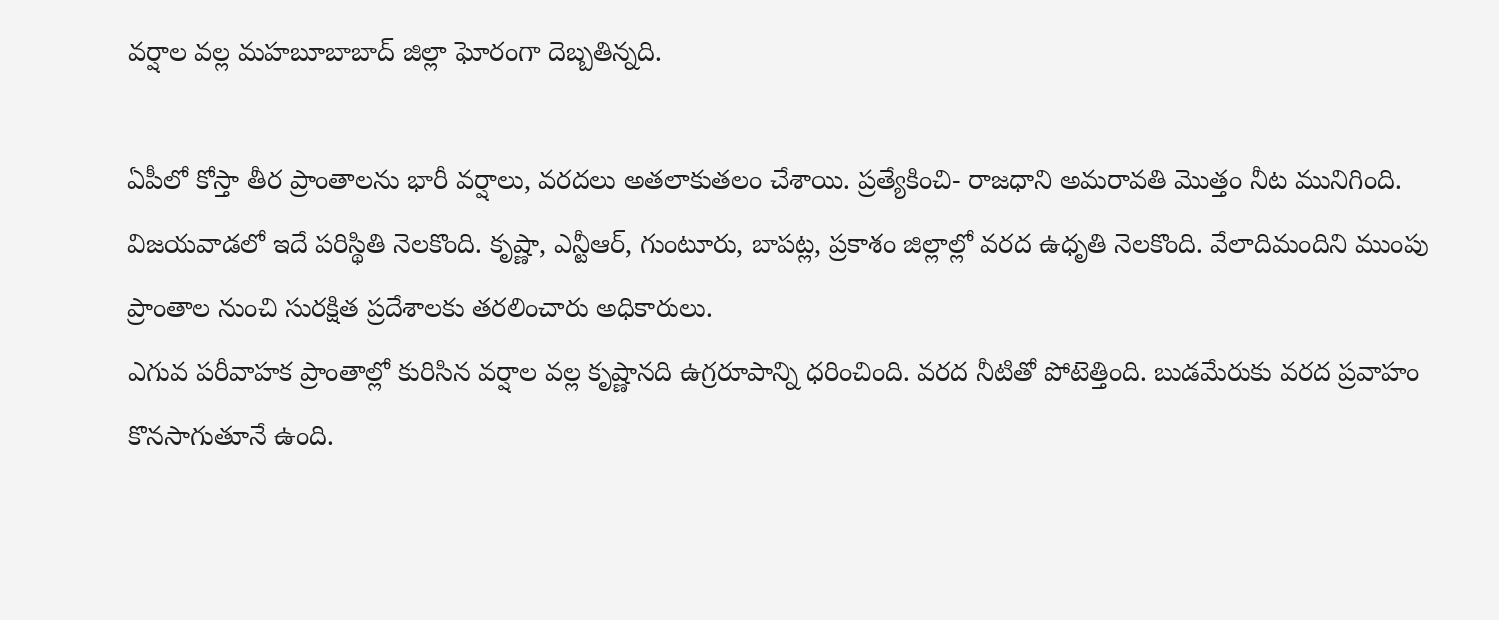వర్షాల వల్ల మహబూబాబాద్ జిల్లా ఘోరంగా దెబ్బతిన్నది.

ఏపీలో కోస్తా తీర ప్రాంతాలను భారీ వర్షాలు, వరదలు అతలాకుతలం చేశాయి. ప్రత్యేకించి- రాజధాని అమరావతి మొత్తం నీట మునిగింది. విజయవాడలో ఇదే పరిస్థితి నెలకొంది. కృష్ణా, ఎన్టీఆర్, గుంటూరు, బాపట్ల, ప్రకాశం జిల్లాల్లో వరద ఉధృతి నెలకొంది. వేలాదిమందిని ముంపు ప్రాంతాల నుంచి సురక్షిత ప్రదేశాలకు తరలించారు అధికారులు.
ఎగువ పరీవాహక ప్రాంతాల్లో కురిసిన వర్షాల వల్ల కృష్ణానది ఉగ్రరూపాన్ని ధరించింది. వరద నీటితో పోటెత్తింది. బుడమేరుకు వరద ప్రవాహం కొనసాగుతూనే ఉంది.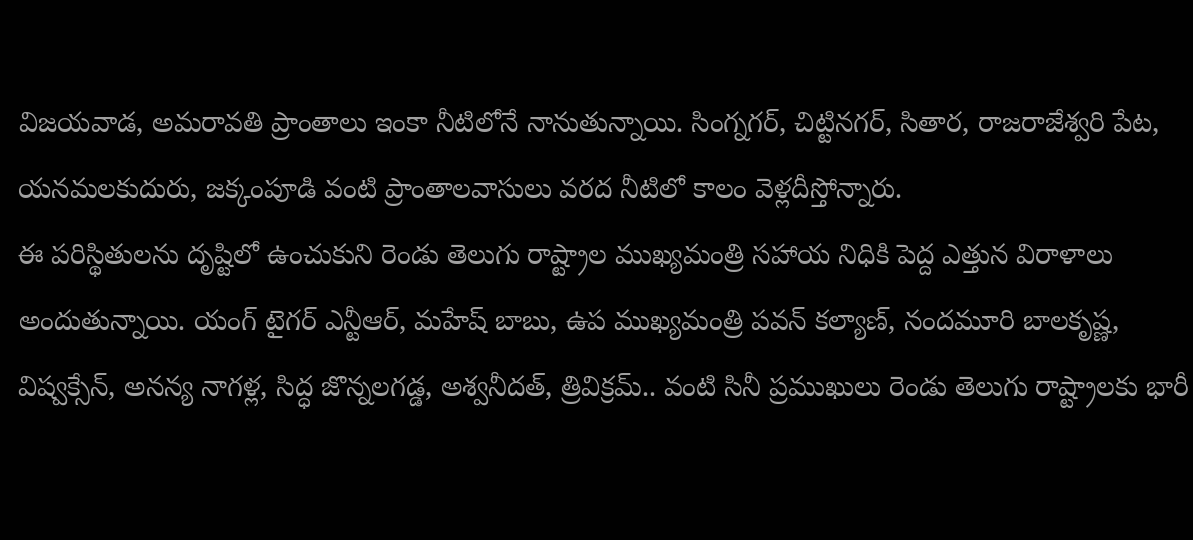విజయవాడ, అమరావతి ప్రాంతాలు ఇంకా నీటిలోనే నానుతున్నాయి. సింగ్నగర్, చిట్టినగర్, సితార, రాజరాజేశ్వరి పేట, యనమలకుదురు, జక్కంపూడి వంటి ప్రాంతాలవాసులు వరద నీటిలో కాలం వెళ్లదీస్తోన్నారు.
ఈ పరిస్థితులను దృష్టిలో ఉంచుకుని రెండు తెలుగు రాష్ట్రాల ముఖ్యమంత్రి సహాయ నిధికి పెద్ద ఎత్తున విరాళాలు అందుతున్నాయి. యంగ్ టైగర్ ఎన్టీఆర్, మహేష్ బాబు, ఉప ముఖ్యమంత్రి పవన్ కల్యాణ్, నందమూరి బాలకృష్ణ, విష్వక్సేన్, అనన్య నాగళ్ల, సిద్ధ జొన్నలగడ్డ, అశ్వనీదత్, త్రివిక్రమ్.. వంటి సినీ ప్రముఖులు రెండు తెలుగు రాష్ట్రాలకు భారీ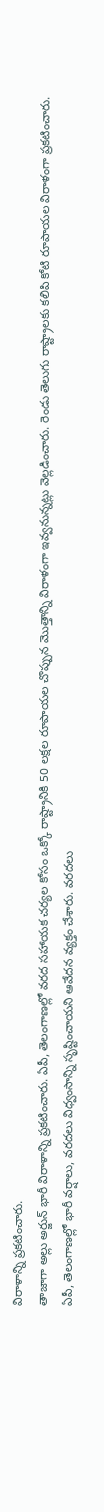విరాళాన్ని ప్రకటించారు.
తాజాగా అల్లు అర్జున్ భారీ విరాళాన్ని ప్రకటించారు. ఏపీ, తెలంగాణల్లో వరద సహాయక చర్యల కోసం ఒక్కో రాష్ట్రానికి 50 లక్షల రూపాయల చొప్పున మొత్తాన్ని విరాళంగా ఇవ్వనున్నట్లు వెల్లడించారు. రెండు తెలుగు రాష్ట్రాలకు కలిపి కోటి రూపాయల విరాళంగా ప్రకటించారు.
ఏపీ, తెలంగాణల్లో భారీ వర్షాలు, వరదలు విధ్వంసాన్ని సృష్టించాయని ఆవేదన వ్యక్తం చేశారు. వరదలు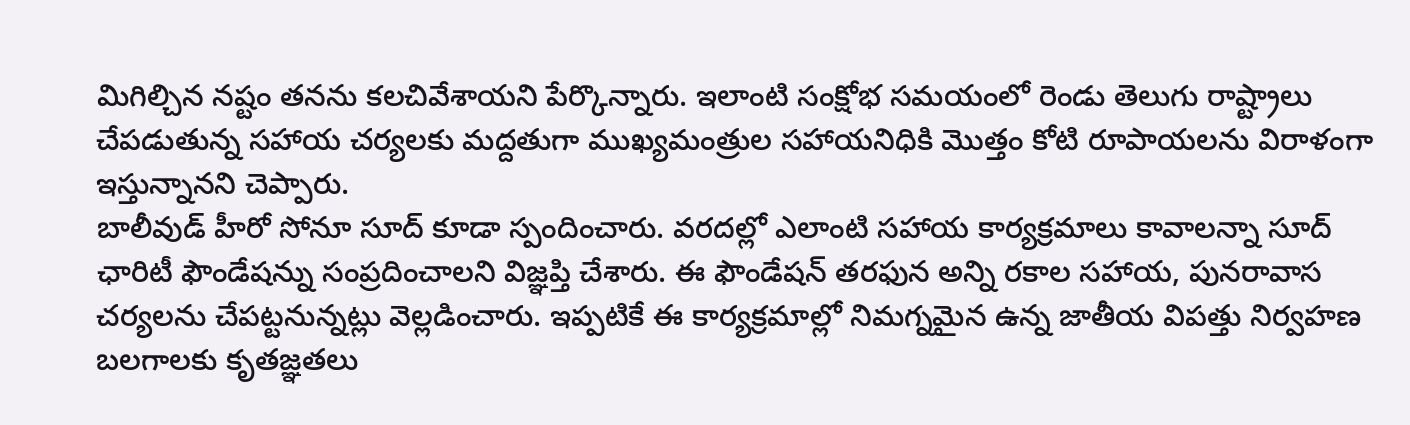మిగిల్చిన నష్టం తనను కలచివేశాయని పేర్కొన్నారు. ఇలాంటి సంక్షోభ సమయంలో రెండు తెలుగు రాష్ట్రాలు చేపడుతున్న సహాయ చర్యలకు మద్దతుగా ముఖ్యమంత్రుల సహాయనిధికి మొత్తం కోటి రూపాయలను విరాళంగా ఇస్తున్నానని చెప్పారు.
బాలీవుడ్ హీరో సోనూ సూద్ కూడా స్పందించారు. వరదల్లో ఎలాంటి సహాయ కార్యక్రమాలు కావాలన్నా సూద్ ఛారిటీ ఫౌండేషన్ను సంప్రదించాలని విజ్ఞప్తి చేశారు. ఈ ఫౌండేషన్ తరఫున అన్ని రకాల సహాయ, పునరావాస చర్యలను చేపట్టనున్నట్లు వెల్లడించారు. ఇప్పటికే ఈ కార్యక్రమాల్లో నిమగ్నమైన ఉన్న జాతీయ విపత్తు నిర్వహణ బలగాలకు కృతజ్ఞతలు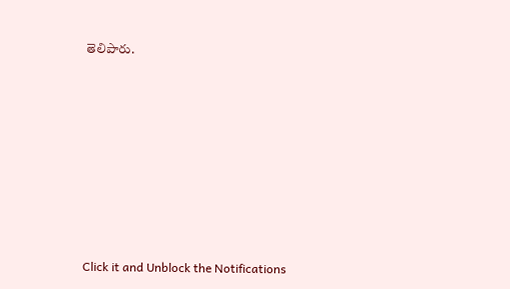తెలిపారు.












Click it and Unblock the Notifications